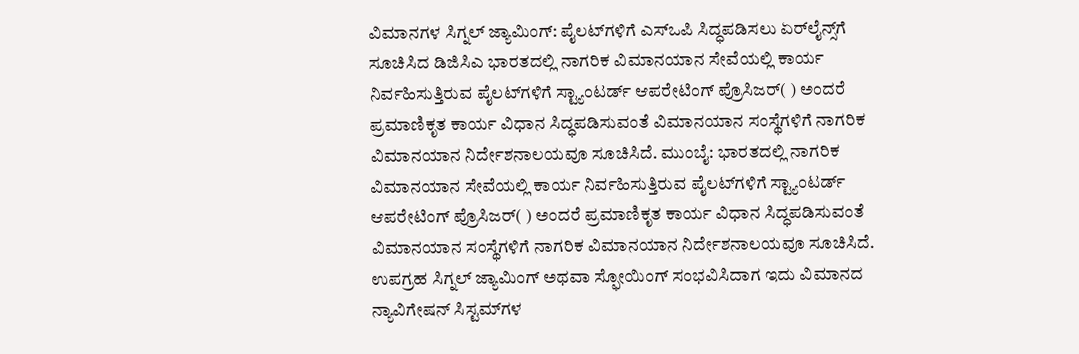ವಿಮಾನಗಳ ಸಿಗ್ನಲ್ ಜ್ಯಾಮಿಂಗ್: ಪೈಲಟ್‌ಗಳಿಗೆ ಎಸ್ಒಪಿ ಸಿದ್ಧಪಡಿಸಲು ಏರ್‌ಲೈನ್ಸ್‌ಗೆ ಸೂಚಿಸಿದ ಡಿಜಿಸಿಎ ಭಾರತದಲ್ಲಿ ನಾಗರಿಕ ವಿಮಾನಯಾನ ಸೇವೆಯಲ್ಲಿ ಕಾರ್ಯ ನಿರ್ವಹಿಸುತ್ತಿರುವ ಪೈಲಟ್‌ಗಳಿಗೆ ಸ್ಟ್ಯಾಂಟರ್ಡ್‌ ಆಪರೇಟಿಂಗ್ ಪ್ರೊಸಿಜರ್( ) ಅಂದರೆ ಪ್ರಮಾಣಿಕೃತ ಕಾರ್ಯ ವಿಧಾನ ಸಿದ್ಧಪಡಿಸುವಂತೆ ವಿಮಾನಯಾನ ಸಂಸ್ಥೆಗಳಿಗೆ ನಾಗರಿಕ ವಿಮಾನಯಾನ ನಿರ್ದೇಶನಾಲಯವೂ ಸೂಚಿಸಿದೆ. ಮುಂಬೈ: ಭಾರತದಲ್ಲಿ ನಾಗರಿಕ ವಿಮಾನಯಾನ ಸೇವೆಯಲ್ಲಿ ಕಾರ್ಯ ನಿರ್ವಹಿಸುತ್ತಿರುವ ಪೈಲಟ್‌ಗಳಿಗೆ ಸ್ಟ್ಯಾಂಟರ್ಡ್‌ ಆಪರೇಟಿಂಗ್ ಪ್ರೊಸಿಜರ್( ) ಅಂದರೆ ಪ್ರಮಾಣಿಕೃತ ಕಾರ್ಯ ವಿಧಾನ ಸಿದ್ಧಪಡಿಸುವಂತೆ ವಿಮಾನಯಾನ ಸಂಸ್ಥೆಗಳಿಗೆ ನಾಗರಿಕ ವಿಮಾನಯಾನ ನಿರ್ದೇಶನಾಲಯವೂ ಸೂಚಿಸಿದೆ. ಉಪಗ್ರಹ ಸಿಗ್ನಲ್ ಜ್ಯಾಮಿಂಗ್ ಅಥವಾ ಸ್ಫೋಯಿಂಗ್ ಸಂಭವಿಸಿದಾಗ ಇದು ವಿಮಾನದ ನ್ಯಾವಿಗೇಷನ್ ಸಿಸ್ಟಮ್‌ಗಳ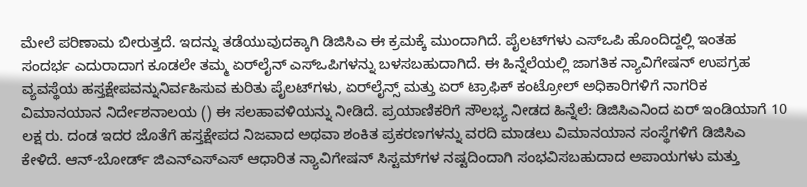ಮೇಲೆ ಪರಿಣಾಮ ಬೀರುತ್ತದೆ. ಇದನ್ನು ತಡೆಯುವುದಕ್ಕಾಗಿ ಡಿಜಿಸಿಎ ಈ ಕ್ರಮಕ್ಕೆ ಮುಂದಾಗಿದೆ. ಪೈಲಟ್‌ಗಳು ಎಸ್‌ಒಪಿ ಹೊಂದಿದ್ದಲ್ಲಿ ಇಂತಹ ಸಂದರ್ಭ ಎದುರಾದಾಗ ಕೂಡಲೇ ತಮ್ಮ ಏರ್‌ಲೈನ್‌ ಎಸ್‌ಒಪಿಗಳನ್ನು ಬಳಸಬಹುದಾಗಿದೆ. ಈ ಹಿನ್ನೆಲೆಯಲ್ಲಿ ಜಾಗತಿಕ ನ್ಯಾವಿಗೇಷನ್ ಉಪಗ್ರಹ ವ್ಯವಸ್ಥೆಯ ಹಸ್ತಕ್ಷೇಪವನ್ನುನಿರ್ವಹಿಸುವ ಕುರಿತು ಪೈಲಟ್‌ಗಳು, ಏರ್‌ಲೈನ್ಸ್ ಮತ್ತು ಏರ್ ಟ್ರಾಫಿಕ್ ಕಂಟ್ರೋಲ್ ಅಧಿಕಾರಿಗಳಿಗೆ ನಾಗರಿಕ ವಿಮಾನಯಾನ ನಿರ್ದೇಶನಾಲಯ () ಈ ಸಲಹಾವಳಿಯನ್ನು ನೀಡಿದೆ. ಪ್ರಯಾಣಿಕರಿಗೆ ಸೌಲಭ್ಯ ನೀಡದ ಹಿನ್ನೆಲೆ: ಡಿಜಿಸಿಎನಿಂದ ಏರ್‌ ಇಂಡಿಯಾಗೆ 10 ಲಕ್ಷ ರು. ದಂಡ ಇದರ ಜೊತೆಗೆ ಹಸ್ತಕ್ಷೇಪದ ನಿಜವಾದ ಅಥವಾ ಶಂಕಿತ ಪ್ರಕರಣಗಳನ್ನು ವರದಿ ಮಾಡಲು ವಿಮಾನಯಾನ ಸಂಸ್ಥೆಗಳಿಗೆ ಡಿಜಿಸಿಎ ಕೇಳಿದೆ. ಆನ್-ಬೋರ್ಡ್ ಜಿಎನ್‌ಎಸ್‌ಎಸ್‌ ಆಧಾರಿತ ನ್ಯಾವಿಗೇಷನ್ ಸಿಸ್ಟಮ್‌ಗಳ ನಷ್ಟದಿಂದಾಗಿ ಸಂಭವಿಸಬಹುದಾದ ಅಪಾಯಗಳು ಮತ್ತು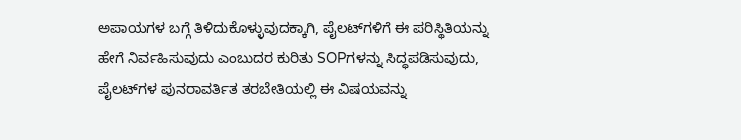ಅಪಾಯಗಳ ಬಗ್ಗೆ ತಿಳಿದುಕೊಳ್ಳುವುದಕ್ಕಾಗಿ, ಪೈಲಟ್‌ಗಳಿಗೆ ಈ ಪರಿಸ್ಥಿತಿಯನ್ನು ಹೇಗೆ ನಿರ್ವಹಿಸುವುದು ಎಂಬುದರ ಕುರಿತು SOPಗಳನ್ನು ಸಿದ್ಧಪಡಿಸುವುದು, ಪೈಲಟ್‌ಗಳ ಪುನರಾವರ್ತಿತ ತರಬೇತಿಯಲ್ಲಿ ಈ ವಿಷಯವನ್ನು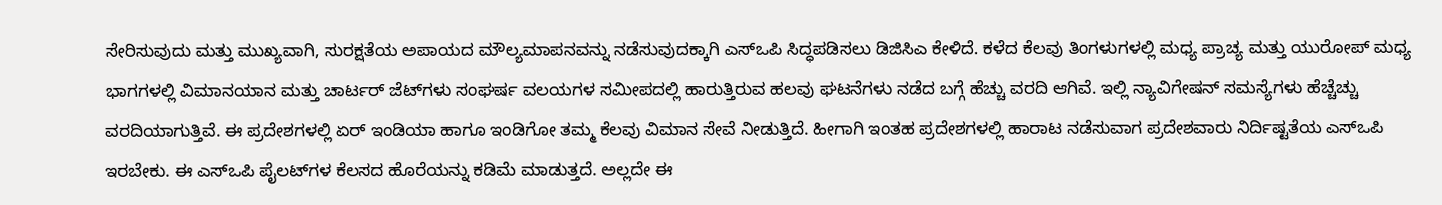ಸೇರಿಸುವುದು ಮತ್ತು ಮುಖ್ಯವಾಗಿ, ಸುರಕ್ಷತೆಯ ಅಪಾಯದ ಮೌಲ್ಯಮಾಪನವನ್ನು ನಡೆಸುವುದಕ್ಕಾಗಿ ಎಸ್‌ಒಪಿ ಸಿದ್ಧಪಡಿಸಲು ಡಿಜಿಸಿಎ ಕೇಳಿದೆ. ಕಳೆದ ಕೆಲವು ತಿಂಗಳುಗಳಲ್ಲಿ ಮಧ್ಯ ಪ್ರಾಚ್ಯ ಮತ್ತು ಯುರೋಪ್‌ ಮಧ್ಯ ಭಾಗಗಳಲ್ಲಿ ವಿಮಾನಯಾನ ಮತ್ತು ಚಾರ್ಟರ್ ಜೆಟ್‌ಗಳು ಸಂಘರ್ಷ ವಲಯಗಳ ಸಮೀಪದಲ್ಲಿ ಹಾರುತ್ತಿರುವ ಹಲವು ಘಟನೆಗಳು ನಡೆದ ಬಗ್ಗೆ ಹೆಚ್ಚು ವರದಿ ಆಗಿವೆ. ಇಲ್ಲಿ ನ್ಯಾವಿಗೇಷನ್‌ ಸಮಸ್ಯೆಗಳು ಹೆಚ್ಚೆಚ್ಚು ವರದಿಯಾಗುತ್ತಿವೆ. ಈ ಪ್ರದೇಶಗಳಲ್ಲಿ ಏರ್ ಇಂಡಿಯಾ ಹಾಗೂ ಇಂಡಿಗೋ ತಮ್ಮ ಕೆಲವು ವಿಮಾನ ಸೇವೆ ನೀಡುತ್ತಿದೆ. ಹೀಗಾಗಿ ಇಂತಹ ಪ್ರದೇಶಗಳಲ್ಲಿ ಹಾರಾಟ ನಡೆಸುವಾಗ ಪ್ರದೇಶವಾರು ನಿರ್ದಿಷ್ಟತೆಯ ಎಸ್‌ಒಪಿ ಇರಬೇಕು. ಈ ಎಸ್‌ಒಪಿ ಪೈಲಟ್‌ಗಳ ಕೆಲಸದ ಹೊರೆಯನ್ನು ಕಡಿಮೆ ಮಾಡುತ್ತದೆ. ಅಲ್ಲದೇ ಈ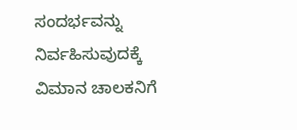ಸಂದರ್ಭವನ್ನು ನಿರ್ವಹಿಸುವುದಕ್ಕೆ ವಿಮಾನ ಚಾಲಕನಿಗೆ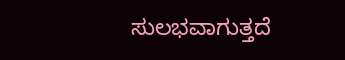ಸುಲಭವಾಗುತ್ತದೆ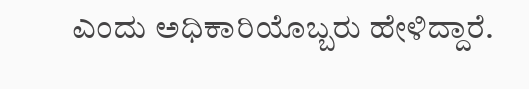ಎಂದು ಅಧಿಕಾರಿಯೊಬ್ಬರು ಹೇಳಿದ್ದಾರೆ.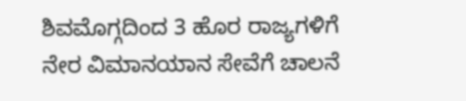ಶಿವಮೊಗ್ಗದಿಂದ 3 ಹೊರ ರಾಜ್ಯಗಳಿಗೆ ನೇರ ವಿಮಾನಯಾನ ಸೇವೆಗೆ ಚಾಲನೆ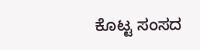ಕೊಟ್ಟ ಸಂಸದ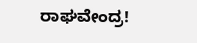ರಾಘವೇಂದ್ರ!